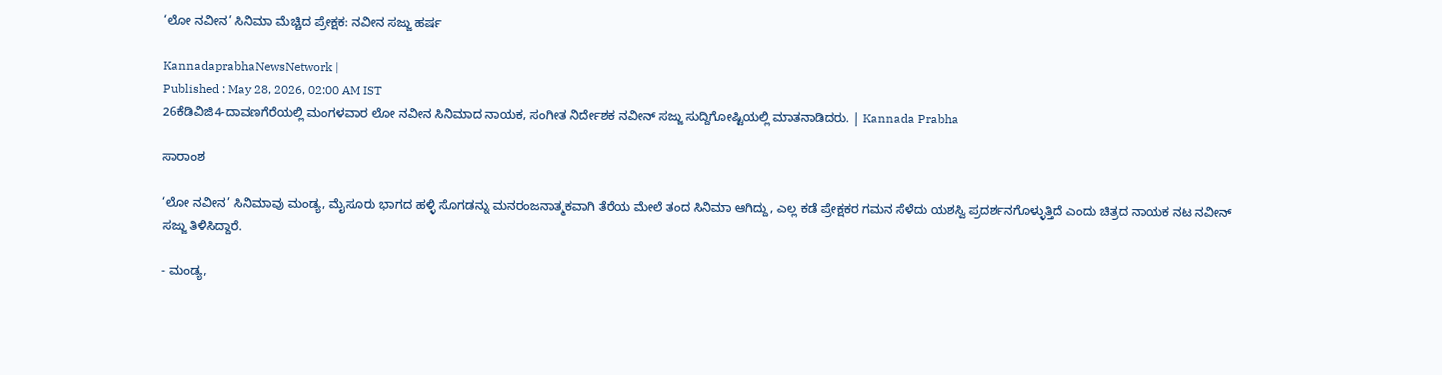‘ಲೋ ನವೀನ’ ಸಿನಿಮಾ ಮೆಚ್ಚಿದ ಪ್ರೇಕ್ಷಕ: ನವೀನ ಸಜ್ಜು ಹರ್ಷ

KannadaprabhaNewsNetwork |
Published : May 28, 2026, 02:00 AM IST
26ಕೆಡಿವಿಜಿ4-ದಾವಣಗೆರೆಯಲ್ಲಿ ಮಂಗಳವಾರ ಲೋ ನವೀನ ಸಿನಿಮಾದ ನಾಯಕ, ಸಂಗೀತ ನಿರ್ದೇಶಕ ನವೀನ್ ಸಜ್ಜು ಸುದ್ದಿಗೋಷ್ಟಿಯಲ್ಲಿ ಮಾತನಾಡಿದರು. | Kannada Prabha

ಸಾರಾಂಶ

‘ಲೋ ನವೀನ’ ಸಿನಿಮಾವು ಮಂಡ್ಯ, ಮೈಸೂರು ಭಾಗದ ಹಳ್ಳಿ ಸೊಗಡನ್ನು ಮನರಂಜನಾತ್ಮಕವಾಗಿ ತೆರೆಯ ಮೇಲೆ ತಂದ ಸಿನಿಮಾ ಆಗಿದ್ದು, ಎಲ್ಲ ಕಡೆ ಪ್ರೇಕ್ಷಕರ ಗಮನ ಸೆಳೆದು ಯಶಸ್ವಿ ಪ್ರದರ್ಶನಗೊಳ್ಳುತ್ತಿದೆ ಎಂದು ಚಿತ್ರದ ನಾಯಕ ನಟ ನವೀನ್ ಸಜ್ಜು ತಿಳಿಸಿದ್ದಾರೆ.

- ಮಂಡ್ಯ,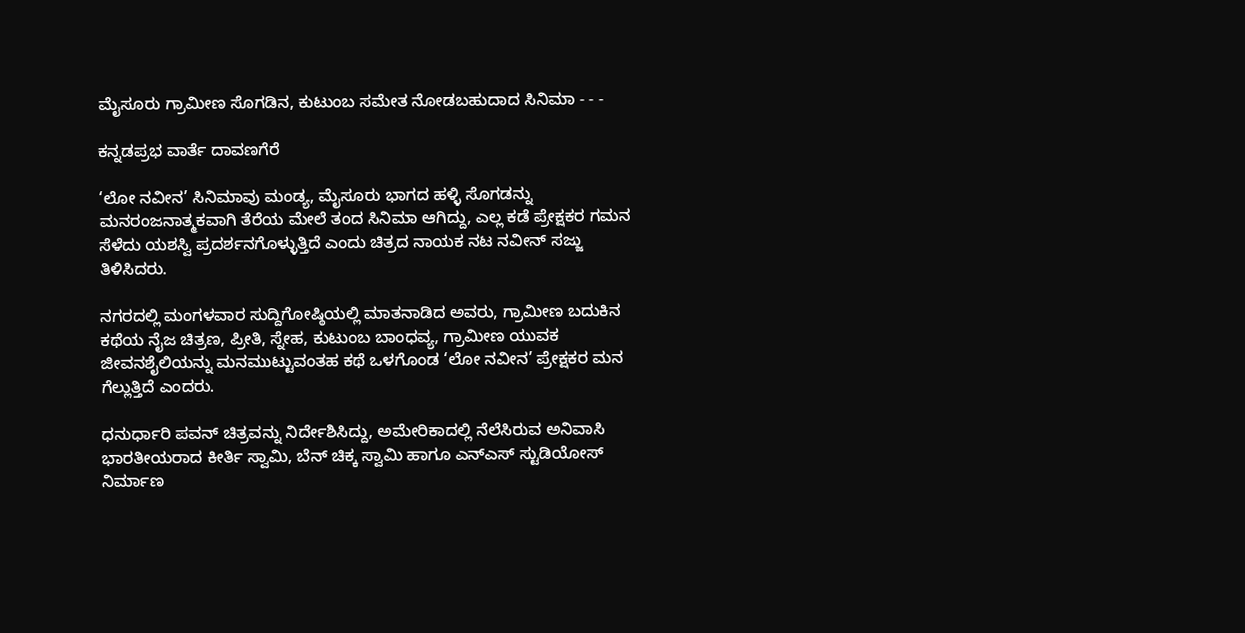ಮೈಸೂರು ಗ್ರಾಮೀಣ ಸೊಗಡಿನ, ಕುಟುಂಬ ಸಮೇತ ನೋಡಬಹುದಾದ ಸಿನಿಮಾ - - -

ಕನ್ನಡಪ್ರಭ ವಾರ್ತೆ ದಾವಣಗೆರೆ

‘ಲೋ ನವೀನ’ ಸಿನಿಮಾವು ಮಂಡ್ಯ, ಮೈಸೂರು ಭಾಗದ ಹಳ್ಳಿ ಸೊಗಡನ್ನು ಮನರಂಜನಾತ್ಮಕವಾಗಿ ತೆರೆಯ ಮೇಲೆ ತಂದ ಸಿನಿಮಾ ಆಗಿದ್ದು, ಎಲ್ಲ ಕಡೆ ಪ್ರೇಕ್ಷಕರ ಗಮನ ಸೆಳೆದು ಯಶಸ್ವಿ ಪ್ರದರ್ಶನಗೊಳ್ಳುತ್ತಿದೆ ಎಂದು ಚಿತ್ರದ ನಾಯಕ ನಟ ನವೀನ್ ಸಜ್ಜು ತಿಳಿಸಿದರು.

ನಗರದಲ್ಲಿ ಮಂಗಳವಾರ ಸುದ್ದಿಗೋಷ್ಠಿಯಲ್ಲಿ ಮಾತನಾಡಿದ ಅವರು, ಗ್ರಾಮೀಣ ಬದುಕಿನ ಕಥೆಯ ನೈಜ ಚಿತ್ರಣ, ಪ್ರೀತಿ, ಸ್ನೇಹ, ಕುಟುಂಬ ಬಾಂಧವ್ಯ, ಗ್ರಾಮೀಣ ಯುವಕ ಜೀವನಶೈಲಿಯನ್ನು ಮನಮುಟ್ಟುವಂತಹ ಕಥೆ ಒಳಗೊಂಡ ‘ಲೋ ನವೀನ’ ಪ್ರೇಕ್ಷಕರ ಮನ ಗೆಲ್ಲುತ್ತಿದೆ ಎಂದರು.

ಧನುರ್ಧಾರಿ ಪವನ್‌ ಚಿತ್ರವನ್ನು ನಿರ್ದೇಶಿಸಿದ್ದು, ಅಮೇರಿಕಾದಲ್ಲಿ ನೆಲೆಸಿರುವ ಅನಿವಾಸಿ ಭಾರತೀಯರಾದ ಕೀರ್ತಿ ಸ್ವಾಮಿ, ಬೆನ್ ಚಿಕ್ಕ ಸ್ವಾಮಿ ಹಾಗೂ ಎನ್ಎಸ್‌ ಸ್ಟುಡಿಯೋಸ್‌ ನಿರ್ಮಾಣ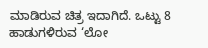ಮಾಡಿರುವ ಚಿತ್ರ ಇದಾಗಿದೆ. ಒಟ್ಟು 8 ಹಾಡುಗಳಿರುವ ‘ಲೋ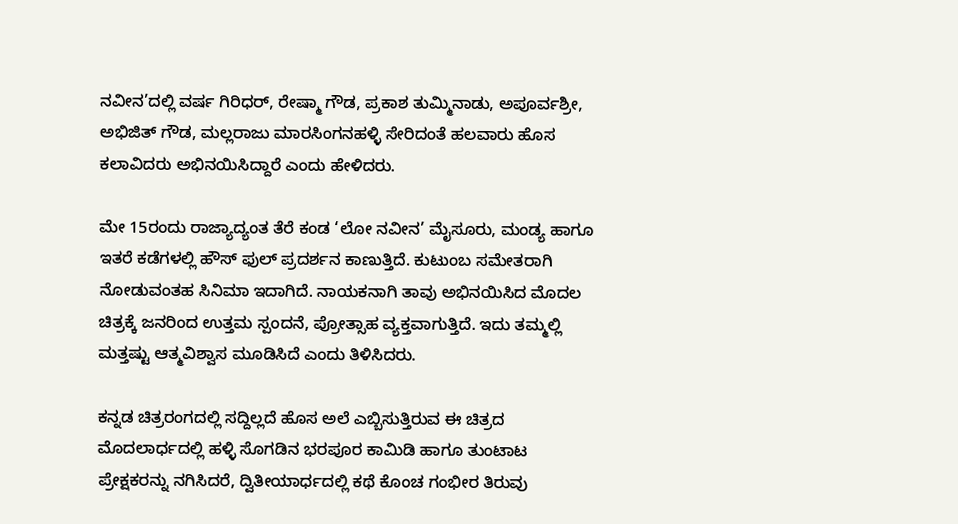ನವೀನ’ದಲ್ಲಿ ವರ್ಷ ಗಿರಿಧರ್, ರೇಷ್ಮಾ ಗೌಡ, ಪ್ರಕಾಶ ತುಮ್ಮಿನಾಡು, ಅಪೂರ್ವಶ್ರೀ, ಅಭಿಜಿತ್ ಗೌಡ, ಮಲ್ಲರಾಜು ಮಾರಸಿಂಗನಹಳ್ಳಿ ಸೇರಿದಂತೆ ಹಲವಾರು ಹೊಸ ಕಲಾವಿದರು ಅಭಿನಯಿಸಿದ್ದಾರೆ ಎಂದು ಹೇಳಿದರು.

ಮೇ 15ರಂದು ರಾಜ್ಯಾದ್ಯಂತ ತೆರೆ ಕಂಡ ‘ಲೋ ನವೀನ’ ಮೈಸೂರು, ಮಂಡ್ಯ ಹಾಗೂ ಇತರೆ ಕಡೆಗಳಲ್ಲಿ ಹೌಸ್ ಫುಲ್ ಪ್ರದರ್ಶನ ಕಾಣುತ್ತಿದೆ. ಕುಟುಂಬ ಸಮೇತರಾಗಿ ನೋಡುವಂತಹ ಸಿನಿಮಾ ಇದಾಗಿದೆ. ನಾಯಕನಾಗಿ ತಾವು ಅಭಿನಯಿಸಿದ ಮೊದಲ ಚಿತ್ರಕ್ಕೆ ಜನರಿಂದ ಉತ್ತಮ ಸ್ಪಂದನೆ, ಪ್ರೋತ್ಸಾಹ ವ್ಯಕ್ತವಾಗುತ್ತಿದೆ. ಇದು ತಮ್ಮಲ್ಲಿ ಮತ್ತಷ್ಟು ಆತ್ಮವಿಶ್ವಾಸ ಮೂಡಿಸಿದೆ ಎಂದು ತಿಳಿಸಿದರು.

ಕನ್ನಡ ಚಿತ್ರರಂಗದಲ್ಲಿ ಸದ್ದಿಲ್ಲದೆ ಹೊಸ ಅಲೆ ಎಬ್ಬಿಸುತ್ತಿರುವ ಈ ಚಿತ್ರದ ಮೊದಲಾರ್ಧದಲ್ಲಿ ಹಳ್ಳಿ ಸೊಗಡಿನ ಭರಪೂರ ಕಾಮಿಡಿ ಹಾಗೂ ತುಂಟಾಟ ಪ್ರೇಕ್ಷಕರನ್ನು ನಗಿಸಿದರೆ, ದ್ವಿತೀಯಾರ್ಧದಲ್ಲಿ ಕಥೆ ಕೊಂಚ ಗಂಭೀರ ತಿರುವು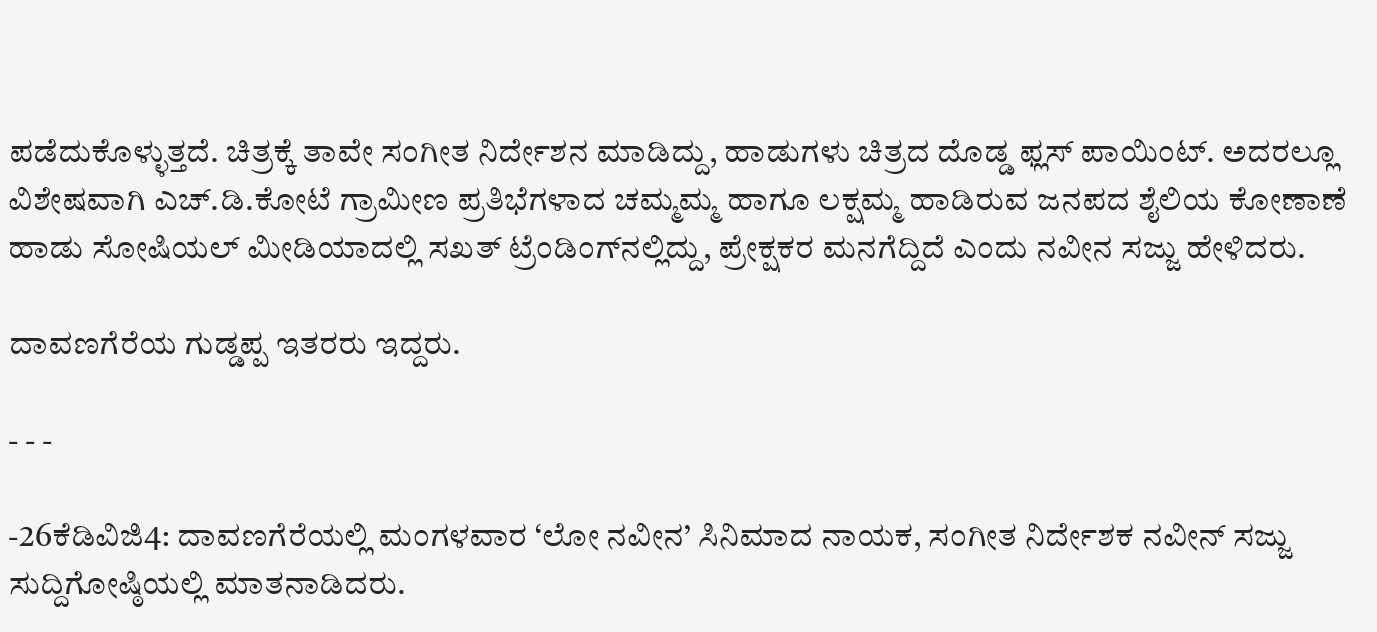ಪಡೆದುಕೊಳ್ಳುತ್ತದೆ. ಚಿತ್ರಕ್ಕೆ ತಾವೇ ಸಂಗೀತ ನಿರ್ದೇಶನ ಮಾಡಿದ್ದು, ಹಾಡುಗಳು ಚಿತ್ರದ ದೊಡ್ಡ ಫ್ಲಸ್ ಪಾಯಿಂಟ್. ಅದರಲ್ಲೂ ವಿಶೇಷವಾಗಿ ಎಚ್.ಡಿ.ಕೋಟೆ ಗ್ರಾಮೀಣ ಪ್ರತಿಭೆಗಳಾದ ಚಮ್ಮಮ್ಮ ಹಾಗೂ ಲಕ್ಷಮ್ಮ ಹಾಡಿರುವ ಜನಪದ ಶೈಲಿಯ ಕೋಣಾಣೆ ಹಾಡು ಸೋಷಿಯಲ್ ಮೀಡಿಯಾದಲ್ಲಿ ಸಖತ್ ಟ್ರೆಂಡಿಂಗ್‌ನಲ್ಲಿದ್ದು, ಪ್ರೇಕ್ಷಕರ ಮನಗೆದ್ದಿದೆ ಎಂದು ನವೀನ ಸಜ್ಜು ಹೇಳಿದರು.

ದಾವಣಗೆರೆಯ ಗುಡ್ಡಪ್ಪ ಇತರರು ಇದ್ದರು.

- - -

-26ಕೆಡಿವಿಜಿ4: ದಾವಣಗೆರೆಯಲ್ಲಿ ಮಂಗಳವಾರ ‘ಲೋ ನವೀನ’ ಸಿನಿಮಾದ ನಾಯಕ, ಸಂಗೀತ ನಿರ್ದೇಶಕ ನವೀನ್ ಸಜ್ಜು ಸುದ್ದಿಗೋಷ್ಠಿಯಲ್ಲಿ ಮಾತನಾಡಿದರು.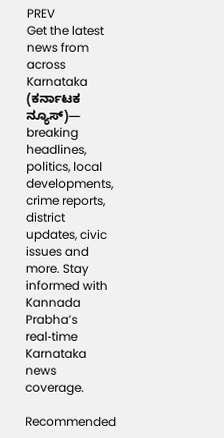PREV
Get the latest news from across Karnataka (ಕರ್ನಾಟಕ ನ್ಯೂಸ್)— breaking headlines, politics, local developments, crime reports, district updates, civic issues and more. Stay informed with Kannada Prabha’s real‑time Karnataka news coverage.

Recommended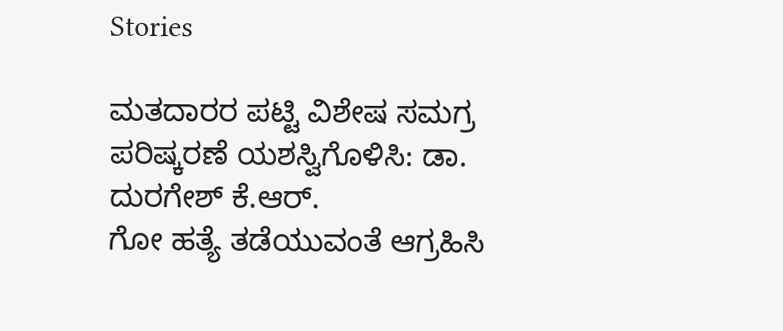Stories

ಮತದಾರರ ಪಟ್ಟಿ ವಿಶೇಷ ಸಮಗ್ರ ಪರಿಷ್ಕರಣೆ ಯಶಸ್ವಿಗೊಳಿಸಿ: ಡಾ. ದುರಗೇಶ್ ಕೆ.ಆರ್.
ಗೋ ಹತ್ಯೆ ತಡೆಯುವಂತೆ ಆಗ್ರಹಿಸಿ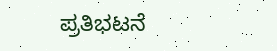ಪ್ರತಿಭಟನೆ